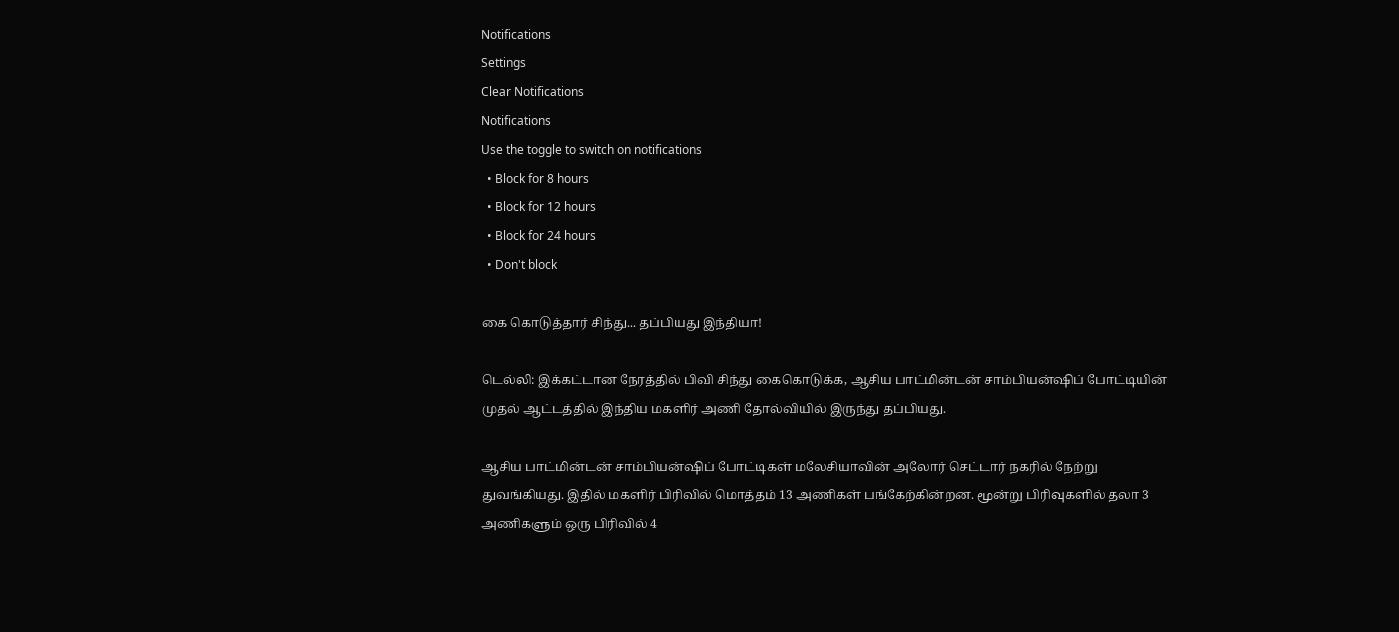Notifications
Settings
Clear Notifications
Notifications
Use the toggle to switch on notifications
  • Block for 8 hours
  • Block for 12 hours
  • Block for 24 hours
  • Don't block

கை கொடுத்தார் சிந்து... தப்பியது இந்தியா!

டெல்லி: இக்கட்டான நேரத்தில் பிவி சிந்து கைகொடுக்க, ஆசிய பாட்மின்டன் சாம்பியன்ஷிப் போட்டியின் முதல் ஆட்டத்தில் இந்திய மகளிர் அணி தோல்வியில் இருந்து தப்பியது.

ஆசிய பாட்மின்டன் சாம்பியன்ஷிப் போட்டிகள் மலேசியாவின் அலோர் செட்டார் நகரில் நேற்று துவங்கியது. இதில் மகளிர் பிரிவில் மொத்தம் 13 அணிகள் பங்கேற்கின்றன. மூன்று பிரிவுகளில் தலா 3 அணிகளும் ஒரு பிரிவில் 4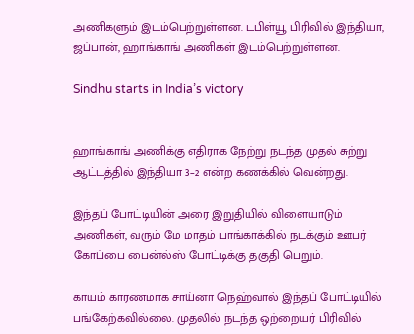அணிகளும் இடம்பெற்றுள்ளன. டபிள்யூ பிரிவில் இந்தியா, ஜப்பான், ஹாங்காங் அணிகள் இடம்பெற்றுள்ளன.

Sindhu starts in India’s victory


ஹாங்காங் அணிக்கு எதிராக நேற்று நடந்த முதல் சுற்று ஆட்டத்தில் இந்தியா 3–2 என்ற கணக்கில் வென்றது.

இந்தப் போட்டியின் அரை இறுதியில் விளையாடும் அணிகள், வரும் மே மாதம் பாங்காக்கில் நடக்கும் ஊபர் கோப்பை பைன்ல்ஸ் போட்டிக்கு தகுதி பெறும்.

காயம் காரணமாக சாய்னா நெஹ்வால் இந்தப் போட்டியில் பங்கேற்கவில்லை. முதலில் நடந்த ஒற்றையர் பிரிவில்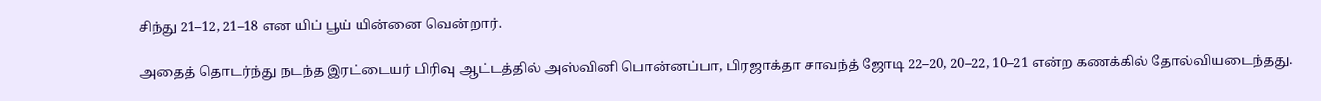சிந்து 21–12, 21–18 என யிப் பூய் யின்னை வென்றார்.

அதைத் தொடர்ந்து நடந்த இரட்டையர் பிரிவு ஆட்டத்தில் அஸ்வினி பொன்னப்பா, பிரஜாக்தா சாவந்த் ஜோடி 22–20, 20–22, 10–21 என்ற கணக்கில் தோல்வியடைந்தது.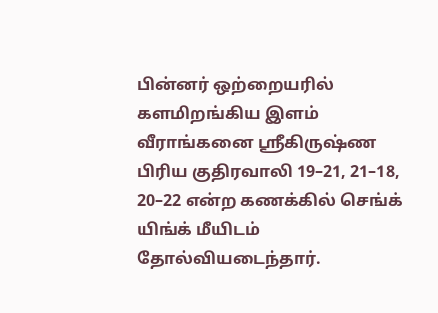பின்னர் ஒற்றையரில் களமிறங்கிய இளம் வீராங்கனை ஸ்ரீகிருஷ்ண பிரிய குதிரவாலி 19–21, 21–18, 20–22 என்ற கணக்கில் செங்க் யிங்க் மீயிடம் தோல்வியடைந்தார்.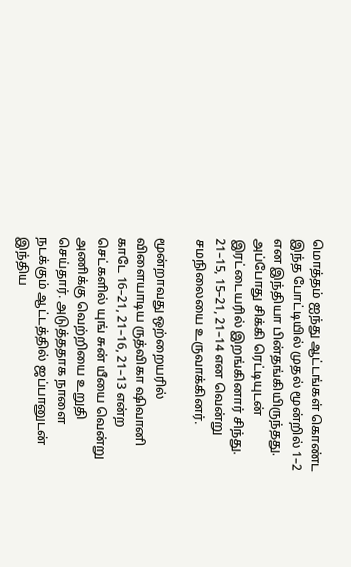மொத்தம் ஐந்து ஆட்டங்கள் கொண்ட இந்த போட்டியில் முதல் மூன்றில் 1–2 என இந்தியா பின்தங்கியிருந்தது. அப்போது சிக்கி ரெட்டியுடன் இரட்டையரில் இறங்கினார் சிந்து. 21–15, 15–21, 21–14 என வென்று சமநிலையை உருவாக்கினர்.

மூன்றாவது ஒற்றையரில் விளையாடிய ருத்விகா ஷிவானி காடே 16–21, 21–16, 21–13 என்ற செட்களில் யுங் சுன் யீயை வென்று அணிக்கு வெற்றியை உறுதி செய்தார். அடுத்ததாக நாளை நடக்கும் ஆட்டத்தில் ஜப்பானுடன் இந்திய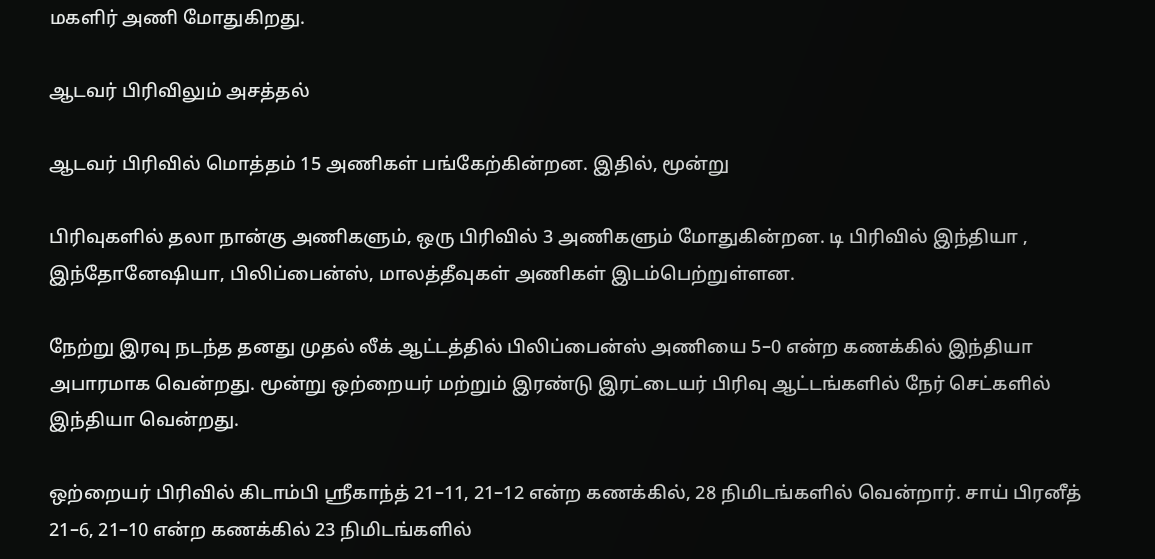மகளிர் அணி மோதுகிறது.

ஆடவர் பிரிவிலும் அசத்தல்

ஆடவர் பிரிவில் மொத்தம் 15 அணிகள் பங்கேற்கின்றன. இதில், மூன்று

பிரிவுகளில் தலா நான்கு அணிகளும், ஒரு பிரிவில் 3 அணிகளும் மோதுகின்றன. டி பிரிவில் இந்தியா , இந்தோனேஷியா, பிலிப்பைன்ஸ், மாலத்தீவுகள் அணிகள் இடம்பெற்றுள்ளன.

நேற்று இரவு நடந்த தனது முதல் லீக் ஆட்டத்தில் பிலிப்பைன்ஸ் அணியை 5–0 என்ற கணக்கில் இந்தியா அபாரமாக வென்றது. மூன்று ஒற்றையர் மற்றும் இரண்டு இரட்டையர் பிரிவு ஆட்டங்களில் நேர் செட்களில் இந்தியா வென்றது.

ஒற்றையர் பிரிவில் கிடாம்பி ஸ்ரீகாந்த் 21–11, 21–12 என்ற கணக்கில், 28 நிமிடங்களில் வென்றார். சாய் பிரனீத் 21–6, 21–10 என்ற கணக்கில் 23 நிமிடங்களில்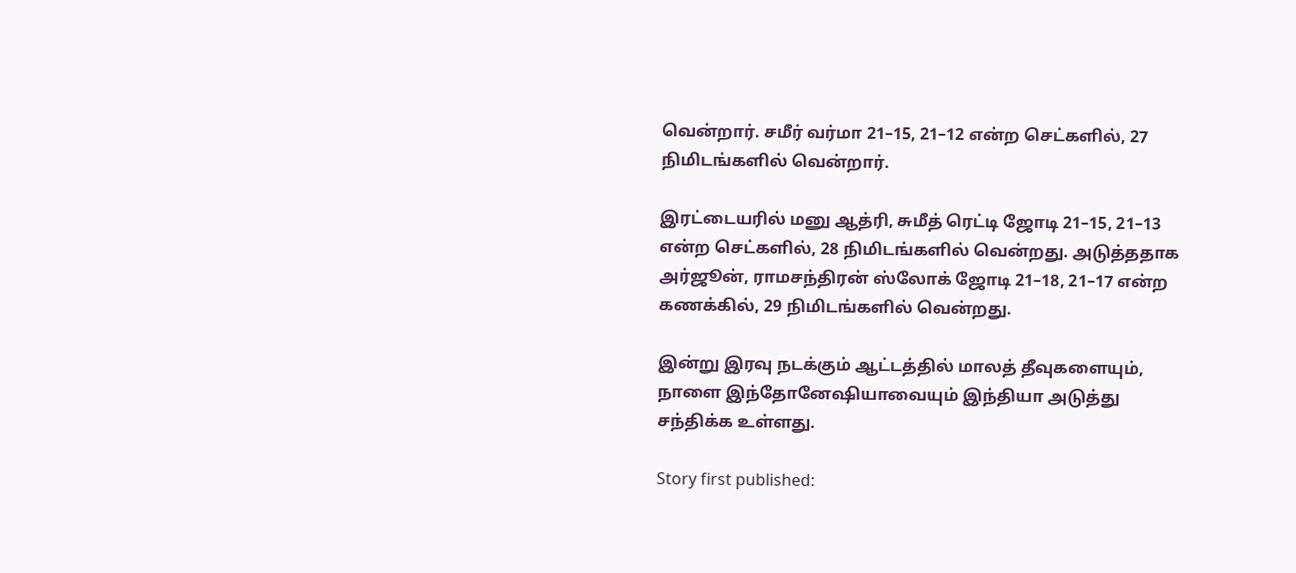வென்றார். சமீர் வர்மா 21–15, 21–12 என்ற செட்களில், 27 நிமிடங்களில் வென்றார்.

இரட்டையரில் மனு ஆத்ரி, சுமீத் ரெட்டி ஜோடி 21–15, 21–13 என்ற செட்களில், 28 நிமிடங்களில் வென்றது. அடுத்ததாக அர்ஜூன், ராமசந்திரன் ஸ்லோக் ஜோடி 21–18, 21–17 என்ற கணக்கில், 29 நிமிடங்களில் வென்றது.

இன்று இரவு நடக்கும் ஆட்டத்தில் மாலத் தீவுகளையும், நாளை இந்தோனேஷியாவையும் இந்தியா அடுத்து சந்திக்க உள்ளது.

Story first published: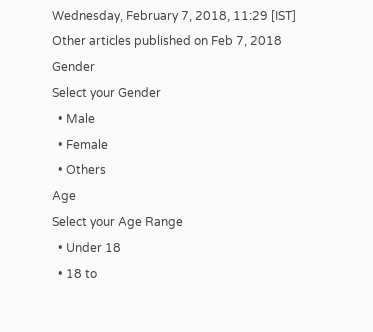Wednesday, February 7, 2018, 11:29 [IST]
Other articles published on Feb 7, 2018
Gender
Select your Gender
  • Male
  • Female
  • Others
Age
Select your Age Range
  • Under 18
  • 18 to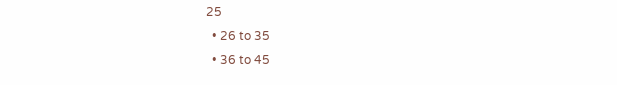25
  • 26 to 35
  • 36 to 45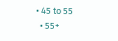• 45 to 55
  • 55+